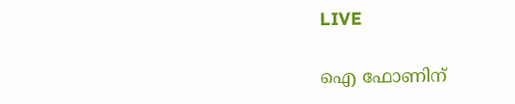LIVE

ഐ ഫോണിന്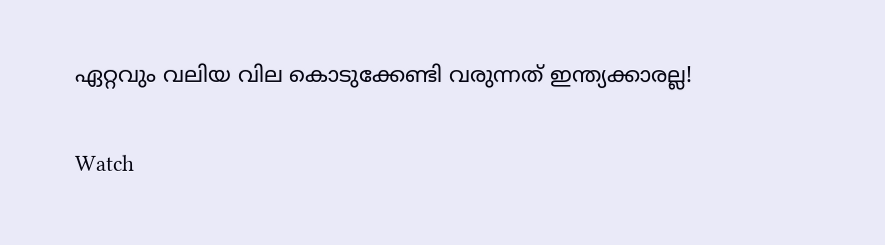ഏറ്റവും വലിയ വില കൊടുക്കേണ്ടി വരുന്നത് ഇന്ത്യക്കാരല്ല!

Watch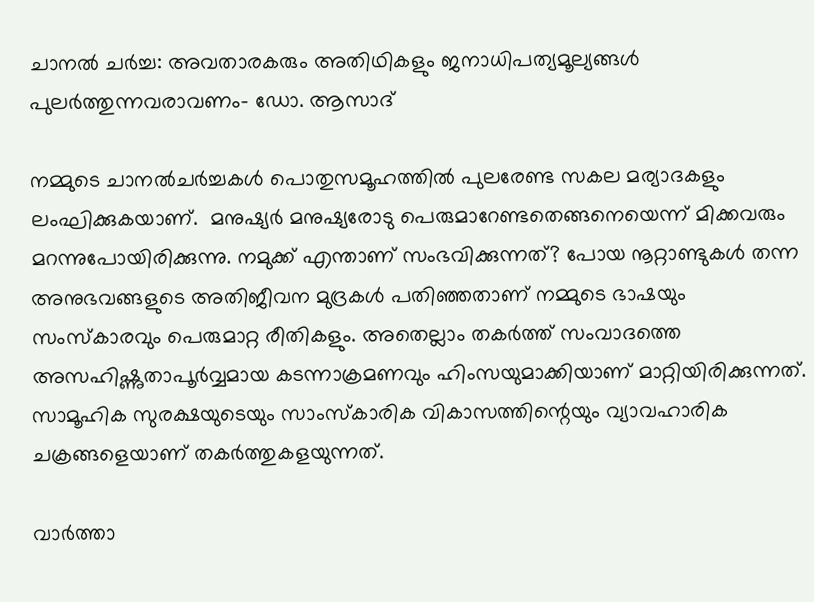ചാനല്‍ ചര്‍ച്ച: അവതാരകരും അതിഥികളും ജനാധിപത്യമൂല്യങ്ങള്‍ പുലര്‍ത്തുന്നവരാവണം- ഡോ. ആസാദ്

നമ്മുടെ ചാനല്‍ചര്‍ച്ചകള്‍ പൊതുസമൂഹത്തില്‍ പുലരേണ്ട സകല മര്യാദകളും ലംഘിക്കുകയാണ്.  മനുഷ്യര്‍ മനുഷ്യരോടു പെരുമാറേണ്ടതെങ്ങനെയെന്ന് മിക്കവരും മറന്നുപോയിരിക്കുന്നു. നമുക്ക് എന്താണ് സംഭവിക്കുന്നത്? പോയ നൂറ്റാണ്ടുകള്‍ തന്ന അനുഭവങ്ങളുടെ അതിജീവന മുദ്രകള്‍ പതിഞ്ഞതാണ് നമ്മുടെ ഭാഷയും സംസ്കാരവും പെരുമാറ്റ രീതികളും. അതെല്ലാം തകര്‍ത്ത് സംവാദത്തെ അസഹിഷ്ണുതാപൂര്‍വ്വമായ കടന്നാക്രമണവും ഹിംസയുമാക്കിയാണ് മാറ്റിയിരിക്കുന്നത്. സാമൂഹിക സുരക്ഷയുടെയും സാംസ്കാരിക വികാസത്തിന്റെയും വ്യാവഹാരിക ചക്രങ്ങളെയാണ് തകര്‍ത്തുകളയുന്നത്.

വാര്‍ത്താ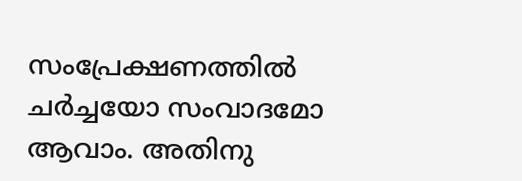സംപ്രേക്ഷണത്തില്‍ ചര്‍ച്ചയോ സംവാദമോ ആവാം. അതിനു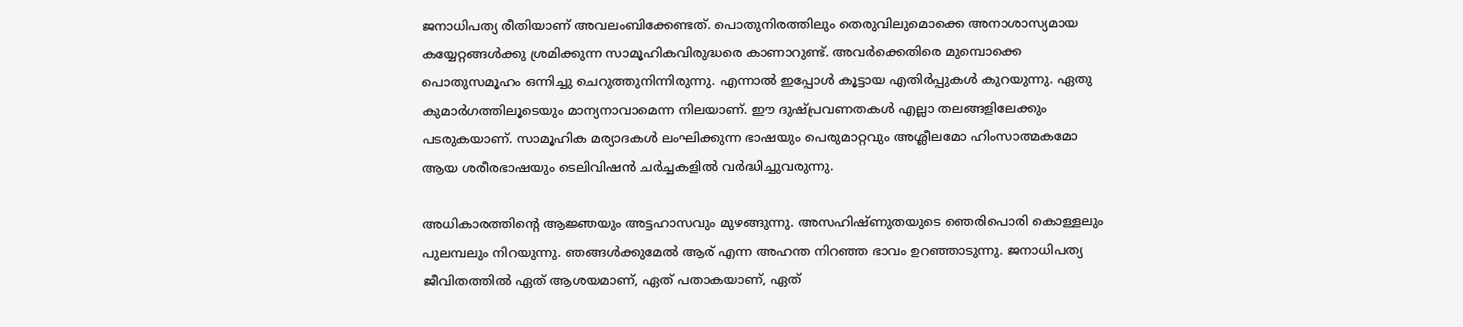ജനാധിപത്യ രീതിയാണ് അവലംബിക്കേണ്ടത്. പൊതുനിരത്തിലും തെരുവിലുമൊക്കെ അനാശാസ്യമായ കയ്യേറ്റങ്ങള്‍ക്കു ശ്രമിക്കുന്ന സാമൂഹികവിരുദ്ധരെ കാണാറുണ്ട്. അവര്‍ക്കെതിരെ മുമ്പൊക്കെ പൊതുസമൂഹം ഒന്നിച്ചു ചെറുത്തുനിന്നിരുന്നു. എന്നാല്‍ ഇപ്പോള്‍ കൂട്ടായ എതിര്‍പ്പുകള്‍ കുറയുന്നു. ഏതു കുമാര്‍ഗത്തിലൂടെയും മാന്യനാവാമെന്ന നിലയാണ്. ഈ ദുഷ്പ്രവണതകള്‍ എല്ലാ തലങ്ങളിലേക്കും പടരുകയാണ്. സാമൂഹിക മര്യാദകള്‍ ലംഘിക്കുന്ന ഭാഷയും പെരുമാറ്റവും അശ്ലീലമോ ഹിംസാത്മകമോ ആയ ശരീരഭാഷയും ടെലിവിഷന്‍ ചര്‍ച്ചകളില്‍ വര്‍ദ്ധിച്ചുവരുന്നു.

അധികാരത്തിന്റെ ആജ്ഞയും അട്ടഹാസവും മുഴങ്ങുന്നു. അസഹിഷ്ണുതയുടെ ഞെരിപൊരി കൊള്ളലും പുലമ്പലും നിറയുന്നു. ഞങ്ങള്‍ക്കുമേല്‍ ആര് എന്ന അഹന്ത നിറഞ്ഞ ഭാവം ഉറഞ്ഞാടുന്നു. ജനാധിപത്യ ജീവിതത്തില്‍ ഏത് ആശയമാണ്, ഏത് പതാകയാണ്, ഏത്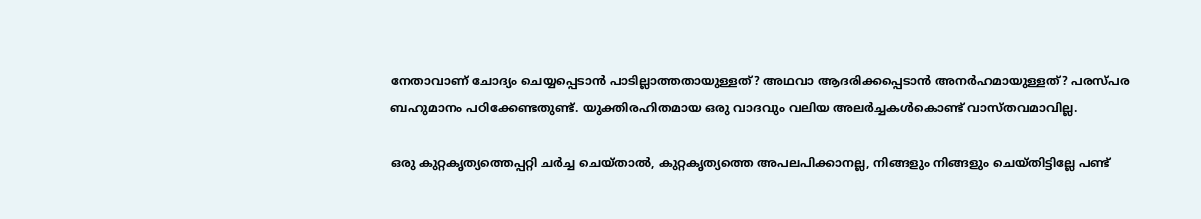നേതാവാണ് ചോദ്യം ചെയ്യപ്പെടാന്‍ പാടില്ലാത്തതായുള്ളത്? അഥവാ ആദരിക്കപ്പെടാന്‍ അനര്‍ഹമായുള്ളത്? പരസ്പര ബഹുമാനം പഠിക്കേണ്ടതുണ്ട്. യുക്തിരഹിതമായ ഒരു വാദവും വലിയ അലര്‍ച്ചകള്‍കൊണ്ട് വാസ്തവമാവില്ല.

ഒരു കുറ്റകൃത്യത്തെപ്പറ്റി ചര്‍ച്ച ചെയ്താല്‍, കുറ്റകൃത്യത്തെ അപലപിക്കാനല്ല, നിങ്ങളും നിങ്ങളും ചെയ്തിട്ടില്ലേ പണ്ട്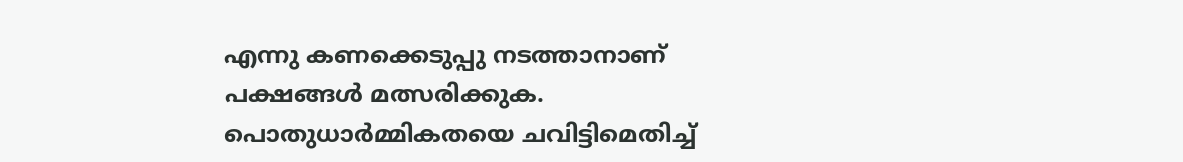എന്നു കണക്കെടുപ്പു നടത്താനാണ് പക്ഷങ്ങള്‍ മത്സരിക്കുക. പൊതുധാര്‍മ്മികതയെ ചവിട്ടിമെതിച്ച്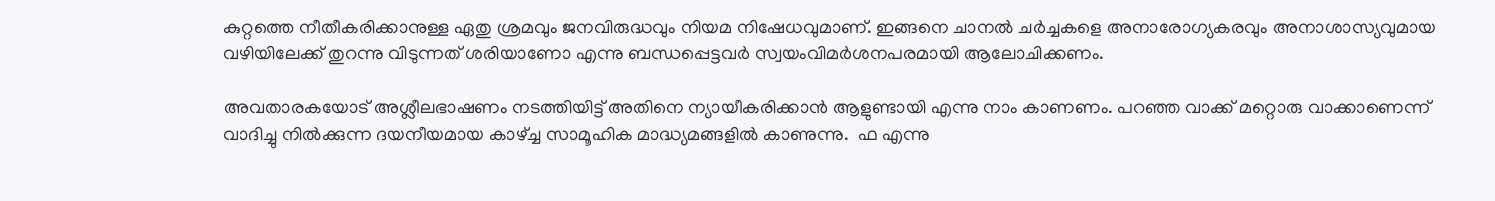കുറ്റത്തെ നീതീകരിക്കാനുള്ള ഏതു ശ്രമവും ജനവിരുദ്ധവും നിയമ നിഷേധവുമാണ്. ഇങ്ങനെ ചാനല്‍ ചര്‍ച്ചകളെ അനാരോഗ്യകരവും അനാശാസ്യവുമായ വഴിയിലേക്ക് തുറന്നു വിടുന്നത് ശരിയാണോ എന്നു ബന്ധപ്പെട്ടവര്‍ സ്വയംവിമര്‍ശനപരമായി ആലോചിക്കണം.

അവതാരകയോട് അശ്ലീലഭാഷണം നടത്തിയിട്ട് അതിനെ ന്യായീകരിക്കാന്‍ ആളുണ്ടായി എന്നു നാം കാണണം. പറഞ്ഞ വാക്ക് മറ്റൊരു വാക്കാണെന്ന് വാദിച്ചു നില്‍ക്കുന്ന ദയനീയമായ കാഴ്ച്ച സാമൂഹിക മാദ്ധ്യമങ്ങളില്‍ കാണുന്നു.  ഫ എന്നു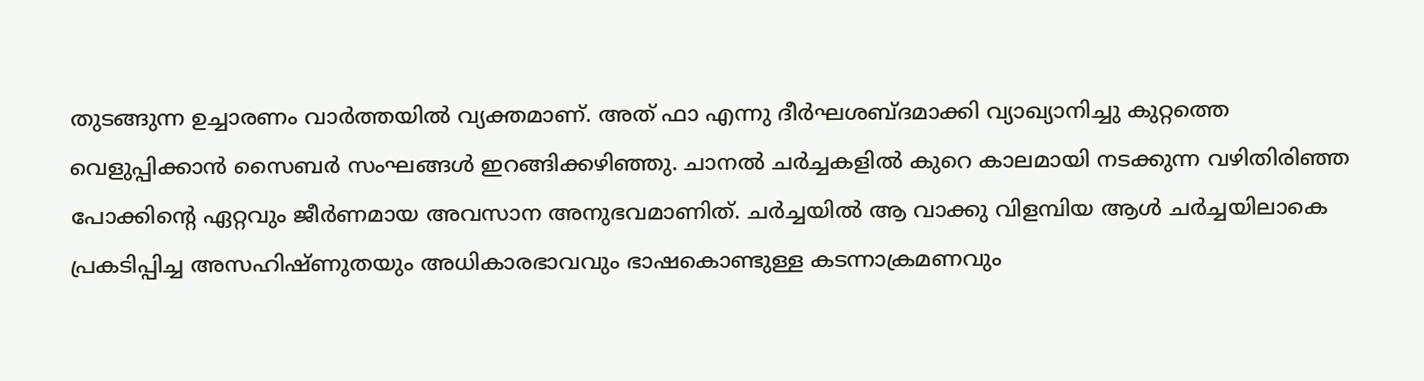തുടങ്ങുന്ന ഉച്ചാരണം വാര്‍ത്തയില്‍ വ്യക്തമാണ്. അത് ഫാ എന്നു ദീര്‍ഘശബ്ദമാക്കി വ്യാഖ്യാനിച്ചു കുറ്റത്തെ വെളുപ്പിക്കാന്‍ സൈബര്‍ സംഘങ്ങള്‍ ഇറങ്ങിക്കഴിഞ്ഞു. ചാനല്‍ ചര്‍ച്ചകളില്‍ കുറെ കാലമായി നടക്കുന്ന വഴിതിരിഞ്ഞ പോക്കിന്റെ ഏറ്റവും ജീര്‍ണമായ അവസാന അനുഭവമാണിത്. ചര്‍ച്ചയില്‍ ആ വാക്കു വിളമ്പിയ ആള്‍ ചര്‍ച്ചയിലാകെ പ്രകടിപ്പിച്ച അസഹിഷ്ണുതയും അധികാരഭാവവും ഭാഷകൊണ്ടുള്ള കടന്നാക്രമണവും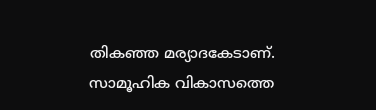തികഞ്ഞ മര്യാദകേടാണ്. സാമൂഹിക വികാസത്തെ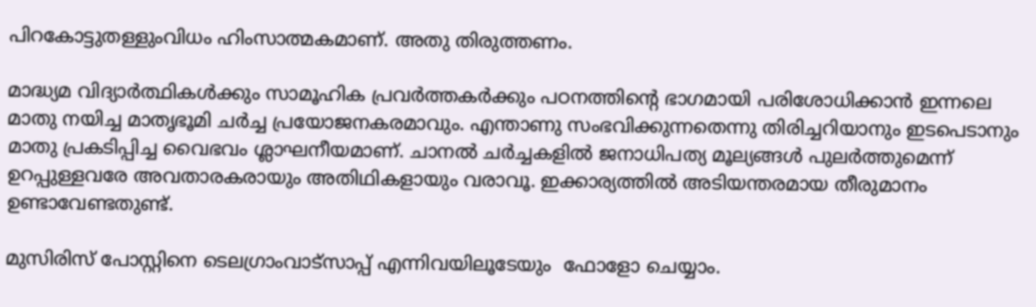പിറകോട്ടുതള്ളുംവിധം ഹിംസാത്മകമാണ്. അതു തിരുത്തണം.

മാദ്ധ്യമ വിദ്യാര്‍ത്ഥികള്‍ക്കും സാമൂഹിക പ്രവര്‍ത്തകര്‍ക്കും പഠനത്തിന്റെ ഭാഗമായി പരിശോധിക്കാന്‍ ഇന്നലെ മാതു നയിച്ച മാതൃഭൂമി ചര്‍ച്ച പ്രയോജനകരമാവും. എന്താണു സംഭവിക്കുന്നതെന്നു തിരിച്ചറിയാനും ഇടപെടാനും മാതു പ്രകടിപ്പിച്ച വൈഭവം ശ്ലാഘനീയമാണ്. ചാനല്‍ ചര്‍ച്ചകളില്‍ ജനാധിപത്യ മൂല്യങ്ങള്‍ പുലര്‍ത്തുമെന്ന് ഉറപ്പുള്ളവരേ അവതാരകരായും അതിഥികളായും വരാവൂ. ഇക്കാര്യത്തില്‍ അടിയന്തരമായ തീരുമാനം ഉണ്ടാവേണ്ടതുണ്ട്.

മുസിരിസ് പോസ്റ്റിനെ ടെലഗ്രാംവാട്‌സാപ്പ് എന്നിവയിലൂടേയും  ഫോളോ ചെയ്യാം.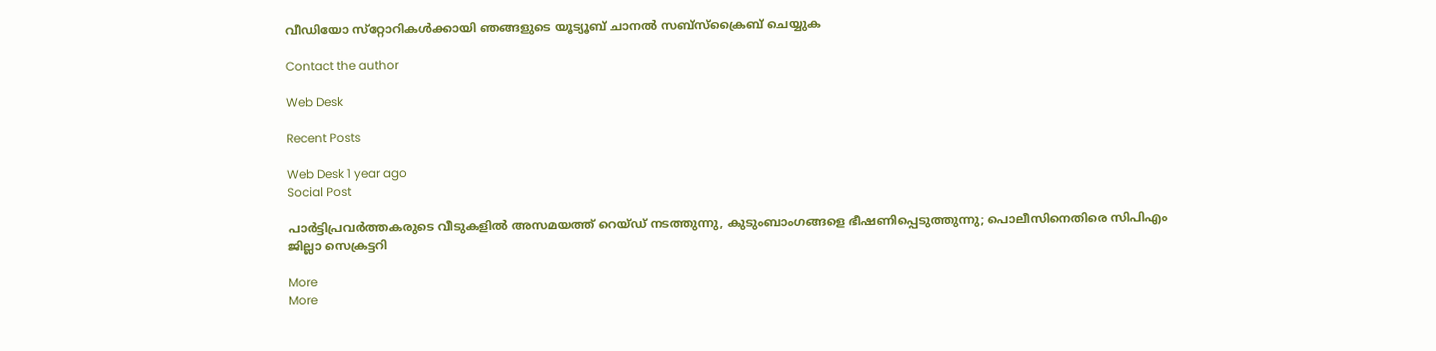വീഡിയോ സ്‌റ്റോറികള്‍ക്കായി ഞങ്ങളുടെ യൂട്യൂബ് ചാനല്‍ സബ്‌സ്‌ക്രൈബ് ചെയ്യുക

Contact the author

Web Desk

Recent Posts

Web Desk 1 year ago
Social Post

പാര്‍ട്ടിപ്രവര്‍ത്തകരുടെ വീടുകളില്‍ അസമയത്ത് റെയ്ഡ് നടത്തുന്നു, കുടുംബാംഗങ്ങളെ ഭീഷണിപ്പെടുത്തുന്നു; പൊലീസിനെതിരെ സിപിഎം ജില്ലാ സെക്രട്ടറി

More
More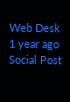Web Desk 1 year ago
Social Post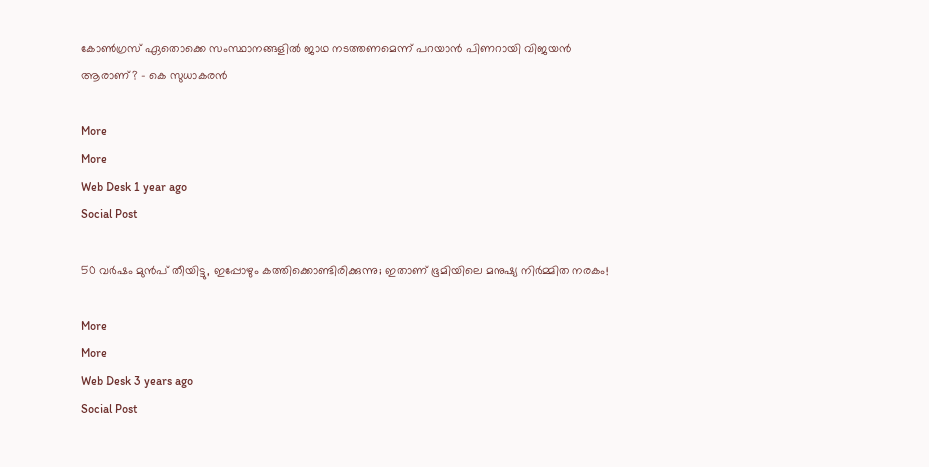കോണ്‍ഗ്രസ് ഏതൊക്കെ സംസ്ഥാനങ്ങളില്‍ ജാഥ നടത്തണമെന്ന് പറയാന്‍ പിണറായി വിജയന്‍ ആരാണ്? - കെ സുധാകരന്‍

More
More
Web Desk 1 year ago
Social Post

50 വര്‍ഷം മുന്‍പ് തീയിട്ടു, ഇപ്പോഴും കത്തിക്കൊണ്ടിരിക്കുന്നു; ഇതാണ് ഭൂമിയിലെ മനുഷ്യ നിര്‍മ്മിത നരകം!

More
More
Web Desk 3 years ago
Social Post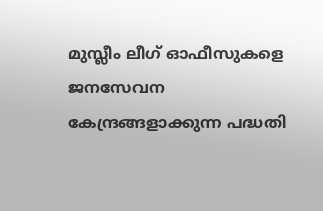മുസ്ലീം ലീഗ് ഓഫീസുകളെ ജനസേവന കേന്ദ്രങ്ങളാക്കുന്ന പദ്ധതി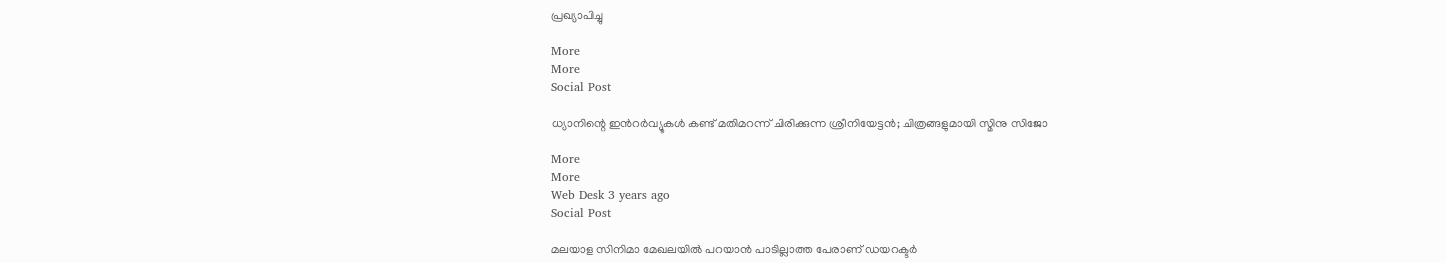പ്രഖ്യാപിച്ചു

More
More
Social Post

ധ്യാനിന്റെ ഇന്‍റര്‍വ്യൂകള്‍ കണ്ട് മതിമറന്ന് ചിരിക്കുന്ന ശ്രീനിയേട്ടന്‍; ചിത്രങ്ങളുമായി സ്മിനു സിജോ

More
More
Web Desk 3 years ago
Social Post

മലയാള സിനിമാ മേഖലയില്‍ പറയാന്‍ പാടില്ലാത്ത പേരാണ് ഡയറക്ടര്‍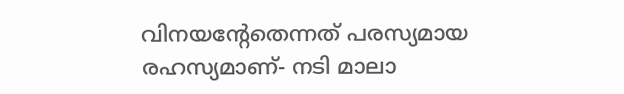വിനയന്റേതെന്നത് പരസ്യമായ രഹസ്യമാണ്- നടി മാലാ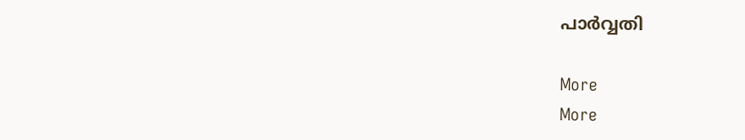പാര്‍വ്വതി

More
More